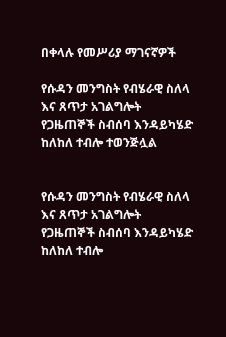በቀላሉ የመሥሪያ ማገናኛዎች

የሱዳን መንግስት የብሄራዊ ስለላ እና ጸጥታ አገልግሎት የጋዜጠኞች ስብሰባ እንዳይካሄድ ከለከለ ተብሎ ተወንጅሏል


የሱዳን መንግስት የብሄራዊ ስለላ እና ጸጥታ አገልግሎት የጋዜጠኞች ስብሰባ እንዳይካሄድ ከለከለ ተብሎ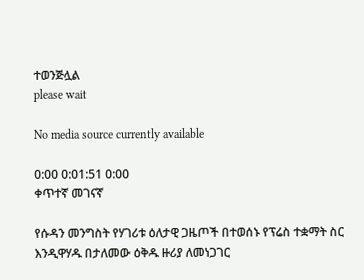ተወንጅሏል
please wait

No media source currently available

0:00 0:01:51 0:00
ቀጥተኛ መገናኛ

የሱዳን መንግስት የሃገሪቱ ዕለታዊ ጋዜጦች በተወሰኑ የፕሬስ ተቋማት ስር እንዲዋሃዱ በታለመው ዕቅዱ ዙሪያ ለመነጋገር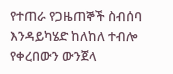የተጠራ የጋዜጠኞች ስብሰባ እንዳይካሄድ ከለከለ ተብሎ የቀረበውን ውንጀላ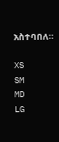አስተባበለ።

XS
SM
MD
LG